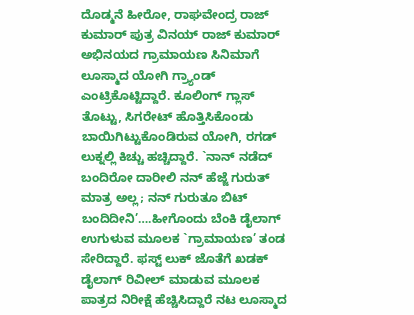ದೊಡ್ಮನೆ ಹೀರೋ, ರಾಘವೇಂದ್ರ ರಾಜ್ ಕುಮಾರ್ ಪುತ್ರ ವಿನಯ್ ರಾಜ್ ಕುಮಾರ್ ಅಭಿನಯದ ಗ್ರಾಮಾಯಣ ಸಿನಿಮಾಗೆ ಲೂಸ್ಮಾದ ಯೋಗಿ ಗ್ರ್ಯಾಂಡ್ ಎಂಟ್ರಿಕೊಟ್ಟಿದ್ದಾರೆ. ಕೂಲಿಂಗ್ ಗ್ಲಾಸ್ ತೊಟ್ಟು, ಸಿಗರೇಟ್ ಹೊತ್ತಿಸಿಕೊಂಡು ಬಾಯಿಗಿಟ್ಟುಕೊಂಡಿರುವ ಯೋಗಿ, ರಗಡ್ ಲುಕ್ನಲ್ಲಿ ಕಿಚ್ಚು ಹಚ್ಚಿದ್ದಾರೆ. `ನಾನ್ ನಡೆದ್ ಬಂದಿರೋ ದಾರೀಲಿ ನನ್ ಹೆಜ್ಜೆ ಗುರುತ್ ಮಾತ್ರ ಅಲ್ಲ; ನನ್ ಗುರುತೂ ಬಿಟ್ ಬಂದಿದೀನಿ’….ಹೀಗೊಂದು ಬೆಂಕಿ ಡೈಲಾಗ್ ಉಗುಳುವ ಮೂಲಕ `ಗ್ರಾಮಾಯಣ’ ತಂಡ ಸೇರಿದ್ದಾರೆ. ಫಸ್ಟ್ ಲುಕ್ ಜೊತೆಗೆ ಖಡಕ್ ಡೈಲಾಗ್ ರಿವೀಲ್ ಮಾಡುವ ಮೂಲಕ ಪಾತ್ರದ ನಿರೀಕ್ಷೆ ಹೆಚ್ಚಿಸಿದ್ದಾರೆ ನಟ ಲೂಸ್ಮಾದ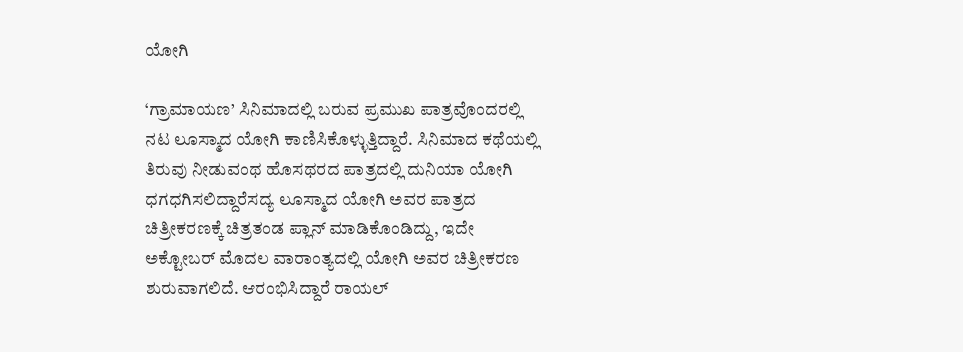ಯೋಗಿ

‘ಗ್ರಾಮಾಯಣ’ ಸಿನಿಮಾದಲ್ಲಿ ಬರುವ ಪ್ರಮುಖ ಪಾತ್ರವೊಂದರಲ್ಲಿ ನಟ ಲೂಸ್ಮಾದ ಯೋಗಿ ಕಾಣಿಸಿಕೊಳ್ಳುತ್ತಿದ್ದಾರೆ. ಸಿನಿಮಾದ ಕಥೆಯಲ್ಲಿ ತಿರುವು ನೀಡುವಂಥ ಹೊಸಥರದ ಪಾತ್ರದಲ್ಲಿ ದುನಿಯಾ ಯೋಗಿ ಧಗಧಗಿಸಲಿದ್ದಾರೆಸದ್ಯ ಲೂಸ್ಮಾದ ಯೋಗಿ ಅವರ ಪಾತ್ರದ ಚಿತ್ರೀಕರಣಕ್ಕೆ ಚಿತ್ರತಂಡ ಪ್ಲಾನ್ ಮಾಡಿಕೊಂಡಿದ್ದು, ಇದೇ ಅಕ್ಟೋಬರ್ ಮೊದಲ ವಾರಾಂತ್ಯದಲ್ಲಿ ಯೋಗಿ ಅವರ ಚಿತ್ರೀಕರಣ ಶುರುವಾಗಲಿದೆ. ಆರಂಭಿಸಿದ್ದಾರೆ ರಾಯಲ್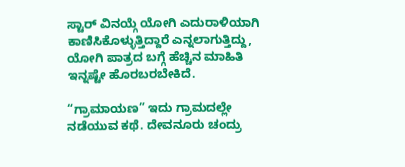ಸ್ಟಾರ್ ವಿನಯ್ಗೆ ಯೋಗಿ ಎದುರಾಳಿಯಾಗಿ ಕಾಣಿಸಿಕೊಳ್ಳುತ್ತಿದ್ದಾರೆ ಎನ್ನಲಾಗುತ್ತಿದ್ದು, ಯೋಗಿ ಪಾತ್ರದ ಬಗ್ಗೆ ಹೆಚ್ಚಿನ ಮಾಹಿತಿ ಇನ್ನಷ್ಟೇ ಹೊರಬರಬೇಕಿದೆ.

“ಗ್ರಾಮಾಯಣ” ಇದು ಗ್ರಾಮದಲ್ಲೇ ನಡೆಯುವ ಕಥೆ. ದೇವನೂರು ಚಂದ್ರು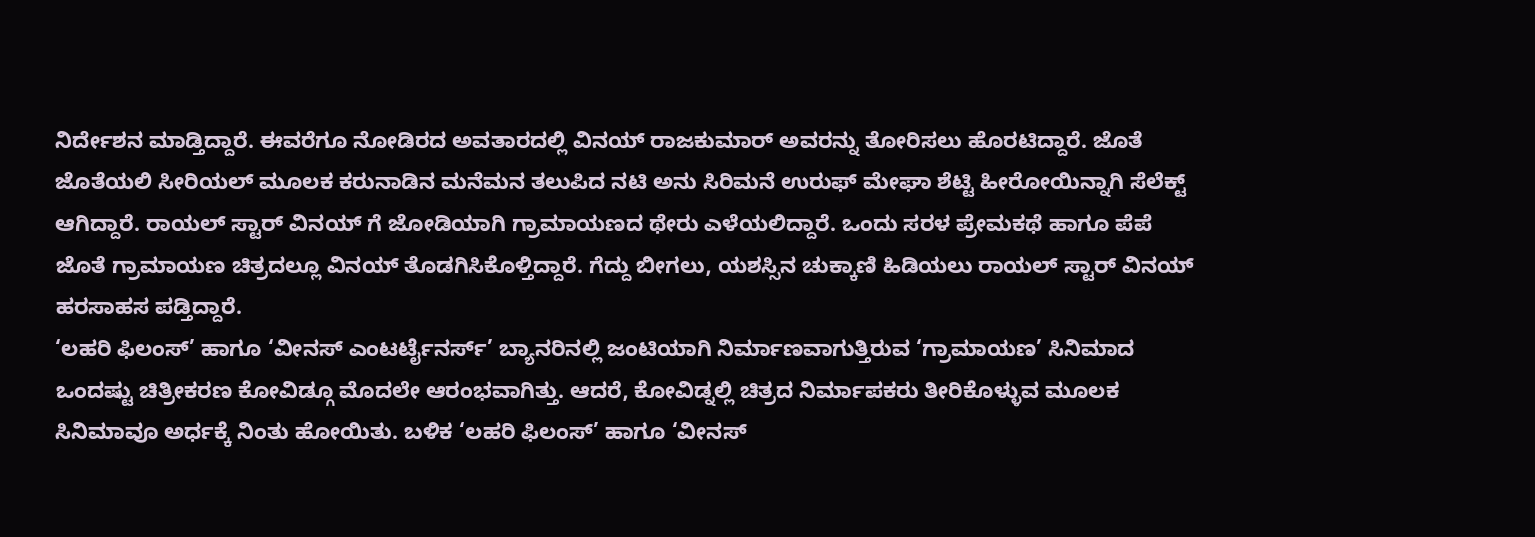ನಿರ್ದೇಶನ ಮಾಡ್ತಿದ್ದಾರೆ. ಈವರೆಗೂ ನೋಡಿರದ ಅವತಾರದಲ್ಲಿ ವಿನಯ್ ರಾಜಕುಮಾರ್ ಅವರನ್ನು ತೋರಿಸಲು ಹೊರಟಿದ್ದಾರೆ. ಜೊತೆ ಜೊತೆಯಲಿ ಸೀರಿಯಲ್ ಮೂಲಕ ಕರುನಾಡಿನ ಮನೆಮನ ತಲುಪಿದ ನಟಿ ಅನು ಸಿರಿಮನೆ ಉರುಫ್ ಮೇಘಾ ಶೆಟ್ಟಿ ಹೀರೋಯಿನ್ನಾಗಿ ಸೆಲೆಕ್ಟ್ ಆಗಿದ್ದಾರೆ. ರಾಯಲ್ ಸ್ಟಾರ್ ವಿನಯ್ ಗೆ ಜೋಡಿಯಾಗಿ ಗ್ರಾಮಾಯಣದ ಥೇರು ಎಳೆಯಲಿದ್ದಾರೆ. ಒಂದು ಸರಳ ಪ್ರೇಮಕಥೆ ಹಾಗೂ ಪೆಪೆ ಜೊತೆ ಗ್ರಾಮಾಯಣ ಚಿತ್ರದಲ್ಲೂ ವಿನಯ್ ತೊಡಗಿಸಿಕೊಳ್ತಿದ್ದಾರೆ. ಗೆದ್ದು ಬೀಗಲು, ಯಶಸ್ಸಿನ ಚುಕ್ಕಾಣಿ ಹಿಡಿಯಲು ರಾಯಲ್ ಸ್ಟಾರ್ ವಿನಯ್ ಹರಸಾಹಸ ಪಡ್ತಿದ್ದಾರೆ.
‘ಲಹರಿ ಫಿಲಂಸ್’ ಹಾಗೂ ‘ವೀನಸ್ ಎಂಟರ್ಟೈನರ್ಸ್’ ಬ್ಯಾನರಿನಲ್ಲಿ ಜಂಟಿಯಾಗಿ ನಿರ್ಮಾಣವಾಗುತ್ತಿರುವ ‘ಗ್ರಾಮಾಯಣ’ ಸಿನಿಮಾದ ಒಂದಷ್ಟು ಚಿತ್ರೀಕರಣ ಕೋವಿಡ್ಗೂ ಮೊದಲೇ ಆರಂಭವಾಗಿತ್ತು. ಆದರೆ, ಕೋವಿಡ್ನಲ್ಲಿ ಚಿತ್ರದ ನಿರ್ಮಾಪಕರು ತೀರಿಕೊಳ್ಳುವ ಮೂಲಕ ಸಿನಿಮಾವೂ ಅರ್ಧಕ್ಕೆ ನಿಂತು ಹೋಯಿತು. ಬಳಿಕ ‘ಲಹರಿ ಫಿಲಂಸ್’ ಹಾಗೂ ‘ವೀನಸ್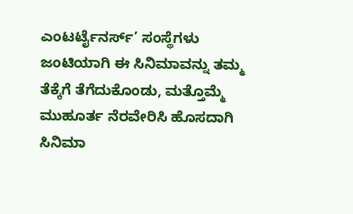ಎಂಟರ್ಟೈನರ್ಸ್’ ಸಂಸ್ಥೆಗಳು ಜಂಟಿಯಾಗಿ ಈ ಸಿನಿಮಾವನ್ನು ತಮ್ಮ ತೆಕ್ಕೆಗೆ ತೆಗೆದುಕೊಂಡು, ಮತ್ತೊಮ್ಮೆ ಮುಹೂರ್ತ ನೆರವೇರಿಸಿ ಹೊಸದಾಗಿ ಸಿನಿಮಾ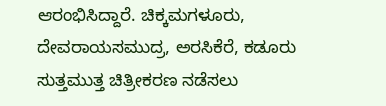ಆರಂಭಿಸಿದ್ದಾರೆ. ಚಿಕ್ಕಮಗಳೂರು, ದೇವರಾಯಸಮುದ್ರ, ಅರಸಿಕೆರೆ, ಕಡೂರು ಸುತ್ತಮುತ್ತ ಚಿತ್ರೀಕರಣ ನಡೆಸಲು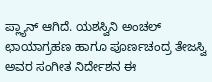ಪ್ಲ್ಯಾನ್ ಆಗಿದೆ. ಯಶಸ್ವಿನಿ ಅಂಚಲ್ ಛಾಯಾಗ್ರಹಣ ಹಾಗೂ ಪೂರ್ಣಚಂದ್ರ ತೇಜಸ್ವಿ ಅವರ ಸಂಗೀತ ನಿರ್ದೇಶನ ಈ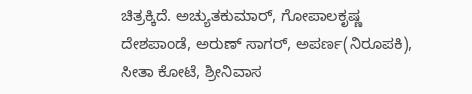ಚಿತ್ರಕ್ಕಿದೆ. ಅಚ್ಯುತಕುಮಾರ್, ಗೋಪಾಲಕೃಷ್ಣ ದೇಶಪಾಂಡೆ, ಅರುಣ್ ಸಾಗರ್, ಅಪರ್ಣ(ನಿರೂಪಕಿ), ಸೀತಾ ಕೋಟೆ, ಶ್ರೀನಿವಾಸ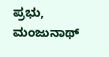ಪ್ರಭು, ಮಂಜುನಾಥ್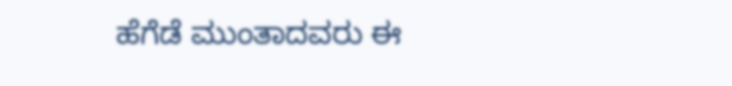ಹೆಗೆಡೆ ಮುಂತಾದವರು ಈ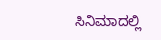ಸಿನಿಮಾದಲ್ಲಿ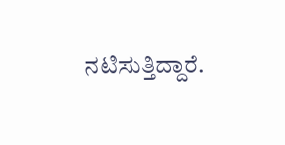ನಟಿಸುತ್ತಿದ್ದಾರೆ.